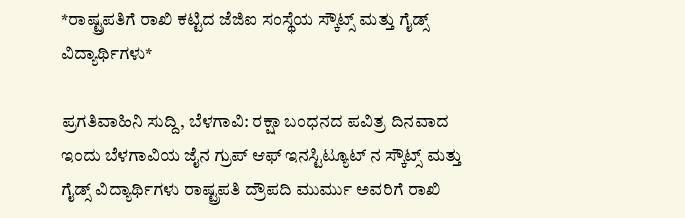*ರಾಷ್ಟ್ರಪತಿಗೆ ರಾಖಿ ಕಟ್ಟಿದ ಜೆಜಿಐ ಸಂಸ್ಥೆಯ ಸ್ಕೌಟ್ಸ್ ಮತ್ತು ಗೈಡ್ಸ್ ವಿದ್ಯಾರ್ಥಿಗಳು*

ಪ್ರಗತಿವಾಹಿನಿ ಸುದ್ದಿ, ಬೆಳಗಾವಿ: ರಕ್ಷಾ ಬಂಧನದ ಪವಿತ್ರ ದಿನವಾದ ಇಂದು ಬೆಳಗಾವಿಯ ಜೈನ ಗ್ರುಪ್ ಆಫ್ ಇನಸ್ಟಿಟ್ಯೂಟ್ ನ ಸ್ಕೌಟ್ಸ್ ಮತ್ತು ಗೈಡ್ಸ್ ವಿದ್ಯಾರ್ಥಿಗಳು ರಾಷ್ಟ್ರಪತಿ ದ್ರೌಪದಿ ಮುರ್ಮು ಅವರಿಗೆ ರಾಖಿ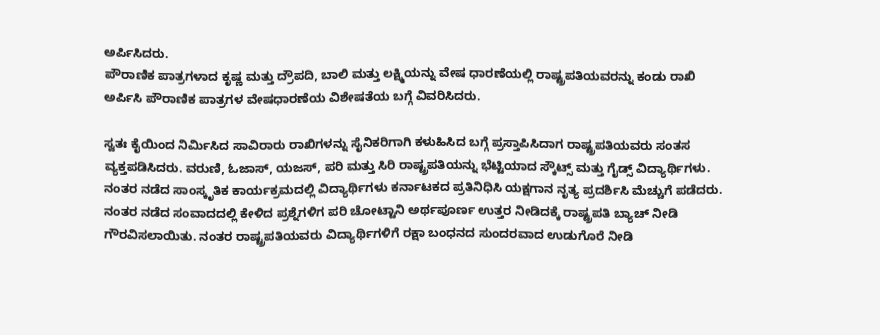ಅರ್ಪಿಸಿದರು.
ಪೌರಾಣಿಕ ಪಾತ್ರಗಳಾದ ಕೃಷ್ಣ ಮತ್ತು ದ್ರೌಪದಿ, ಬಾಲಿ ಮತ್ತು ಲಕ್ಷ್ಮಿಯನ್ನು ವೇಷ ಧಾರಣೆಯಲ್ಲಿ ರಾಷ್ಟ್ರಪತಿಯವರನ್ನು ಕಂಡು ರಾಖಿ ಅರ್ಪಿಸಿ ಪೌರಾಣಿಕ ಪಾತ್ರಗಳ ವೇಷಧಾರಣೆಯ ವಿಶೇಷತೆಯ ಬಗ್ಗೆ ವಿವರಿಸಿದರು.

ಸ್ವತಃ ಕೈಯಿಂದ ನಿರ್ಮಿಸಿದ ಸಾವಿರಾರು ರಾಖಿಗಳನ್ನು ಸೈನಿಕರಿಗಾಗಿ ಕಳುಹಿಸಿದ ಬಗ್ಗೆ ಪ್ರಸ್ತಾಪಿಸಿದಾಗ ರಾಷ್ಟ್ರಪತಿಯವರು ಸಂತಸ ವ್ಯಕ್ತಪಡಿಸಿದರು. ವರುಣಿ, ಓಜಾಸ್, ಯಜಸ್, ಪರಿ ಮತ್ತು ಸಿರಿ ರಾಷ್ಟ್ರಪತಿಯನ್ನು ಭೆಟ್ಟಿಯಾದ ಸ್ಕೌಟ್ಸ್ ಮತ್ತು ಗೈಡ್ಸ್ ವಿದ್ಯಾರ್ಥಿಗಳು.
ನಂತರ ನಡೆದ ಸಾಂಸ್ಕೃತಿಕ ಕಾರ್ಯಕ್ರಮದಲ್ಲಿ ವಿದ್ಯಾರ್ಥಿಗಳು ಕರ್ನಾಟಕದ ಪ್ರತಿನಿಧಿಸಿ ಯಕ್ಷಗಾನ ನೃತ್ಯ ಪ್ರದರ್ಶಿಸಿ ಮೆಚ್ಚುಗೆ ಪಡೆದರು.
ನಂತರ ನಡೆದ ಸಂವಾದದಲ್ಲಿ ಕೇಳಿದ ಪ್ರಶ್ನೆಗಳಿಗ ಪರಿ ಚೋಟ್ಟಾನಿ ಅರ್ಥಪೂರ್ಣ ಉತ್ತರ ನೀಡಿದಕ್ಕೆ ರಾಷ್ಟ್ರಪತಿ ಬ್ಯಾಚ್ ನೀಡಿ ಗೌರವಿಸಲಾಯಿತು. ನಂತರ ರಾಷ್ಟ್ರಪತಿಯವರು ವಿದ್ಯಾರ್ಥಿಗಳಿಗೆ ರಕ್ಷಾ ಬಂಧನದ ಸುಂದರವಾದ ಉಡುಗೊರೆ ನೀಡಿ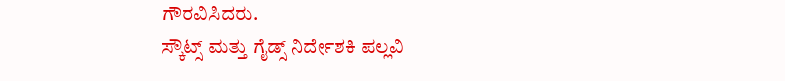ಗೌರವಿಸಿದರು.
ಸ್ಕೌಟ್ಸ್ ಮತ್ತು ಗೈಡ್ಸ್ ನಿರ್ದೇಶಕಿ ಪಲ್ಲವಿ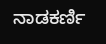ನಾಡಕರ್ಣಿ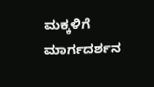ಮಕ್ಕಳಿಗೆ ಮಾರ್ಗದರ್ಶನ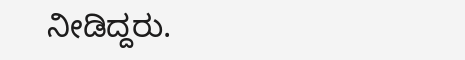ನೀಡಿದ್ದರು.